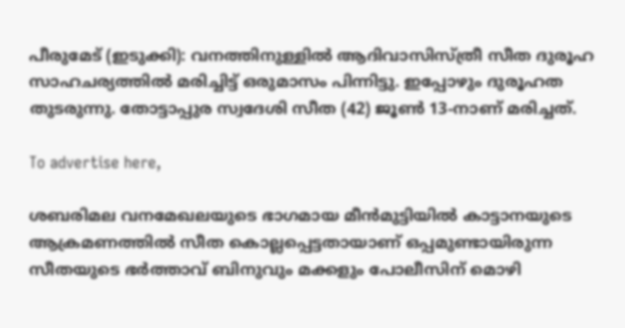പീരുമേട് (ഇടുക്കി): വനത്തിനുള്ളിൽ ആദിവാസിസ്ത്രീ സീത ദുരൂഹ സാഹചര്യത്തിൽ മരിച്ചിട്ട് ഒരുമാസം പിന്നിട്ടു. ഇപ്പോഴും ദുരൂഹത തുടരുന്നു. തോട്ടാപ്പുര സ്വദേശി സീത (42) ജൂൺ 13-നാണ് മരിച്ചത്.

To advertise here,

ശബരിമല വനമേഖലയുടെ ഭാഗമായ മീൻമുട്ടിയിൽ കാട്ടാനയുടെ ആക്രമണത്തിൽ സീത കൊല്ലപ്പെട്ടതായാണ് ഒപ്പമുണ്ടായിരുന്ന സീതയുടെ ഭർത്താവ് ബിനുവും മക്കളും പോലീസിന് മൊഴി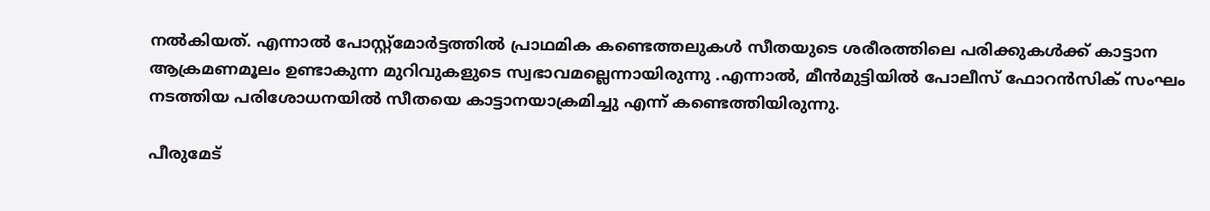നൽകിയത്. എന്നാൽ പോസ്റ്റ്മോർട്ടത്തിൽ പ്രാഥമിക കണ്ടെത്തലുകൾ സീതയുടെ ശരീരത്തിലെ പരിക്കുകൾക്ക് കാട്ടാന ആക്രമണമൂലം ഉണ്ടാകുന്ന മുറിവുകളുടെ സ്വഭാവമല്ലെന്നായിരുന്നു .എന്നാൽ, മീൻമുട്ടിയിൽ പോലീസ് ഫോറൻസിക് സംഘം നടത്തിയ പരിശോധനയിൽ സീതയെ കാട്ടാനയാക്രമിച്ചു എന്ന് കണ്ടെത്തിയിരുന്നു.

പീരുമേട്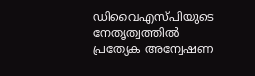ഡിവൈഎസ്‌പിയുടെ നേതൃത്വത്തിൽ പ്രത്യേക അന്വേഷണ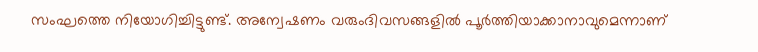സംഘത്തെ നിയോഗിച്ചിട്ടുണ്ട്. അന്വേഷണം വരുംദിവസങ്ങളിൽ പൂർത്തിയാക്കാനാവുമെന്നാണ്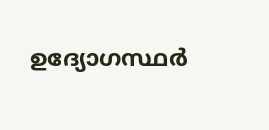ഉദ്യോഗസ്ഥർ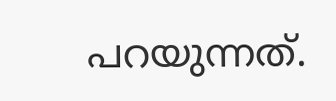പറയുന്നത്.